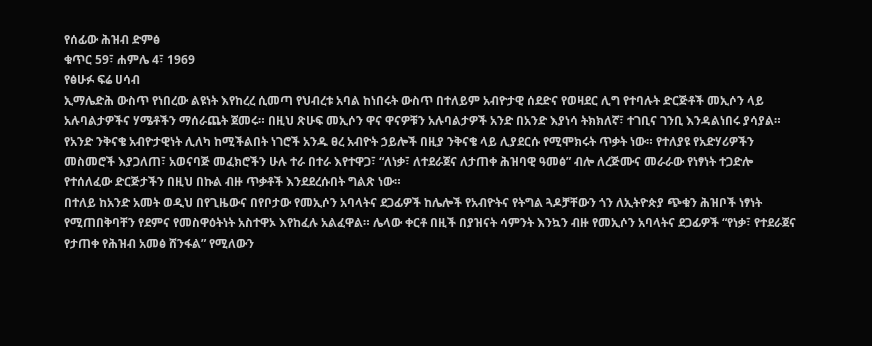የሰፊው ሕዝብ ድምፅ
ቁጥር 59፣ ሐምሌ 4፣ 1969
የፅሁፉ ፍሬ ሀሳብ
ኢማሌድሕ ውስጥ የነበረው ልዩነት እየከረረ ሲመጣ የህብረቱ አባል ከነበሩት ውስጥ በተለይም አብዮታዊ ሰደድና የወዛደር ሊግ የተባሉት ድርጅቶች መኢሶን ላይ አሉባልታዎችና ሃሜቶችን ማሰራጨት ጀመሩ። በዚህ ጽሁፍ መኢሶን ዋና ዋናዎቹን አሉባልታዎች አንድ በአንድ እያነሳ ትክክለኛ፣ ተገቢና ገንቢ እንዳልነበሩ ያሳያል።
የአንድ ንቅናቄ አብዮታዊነት ሊለካ ከሚችልበት ነገሮች አንዱ ፀረ አብዮት ኃይሎች በዚያ ንቅናቄ ላይ ሊያደርሱ የሚሞክሩት ጥቃት ነው። የተለያዩ የአድሃሪዎችን መስመሮች እያጋለጠ፣ አወናባጅ መፈክሮችን ሁሉ ተራ በተራ እየተዋጋ፣ “ለነቃ፣ ለተደራጀና ለታጠቀ ሕዝባዊ ዓመፅ” ብሎ ለረጅሙና መራራው የነፃነት ተጋድሎ የተሰለፈው ድርጅታችን በዚህ በኩል ብዙ ጥቃቶች እንደደረሱበት ግልጽ ነው።
በተለይ ከአንድ አመት ወዲህ በየጊዜውና በየቦታው የመኢሶን አባላትና ደጋፊዎች ከሌሎች የአብዮትና የትግል ጓዶቻቸውን ጎን ለኢትዮጵያ ጭቁን ሕዝቦች ነፃነት የሚጠበቅባቸን የደምና የመስዋዕትነት አስተዋኦ እየከፈሉ አልፈዋል። ሌላው ቀርቶ በዚች በያዝናት ሳምንት እንኳን ብዙ የመኢሶን አባላትና ደጋፊዎች “የነቃ፣ የተደራጀና የታጠቀ የሕዝብ አመፅ ሸንፋል” የሚለውን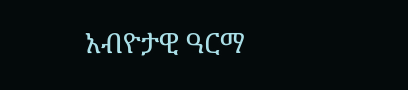አብዮታዊ ዓርማ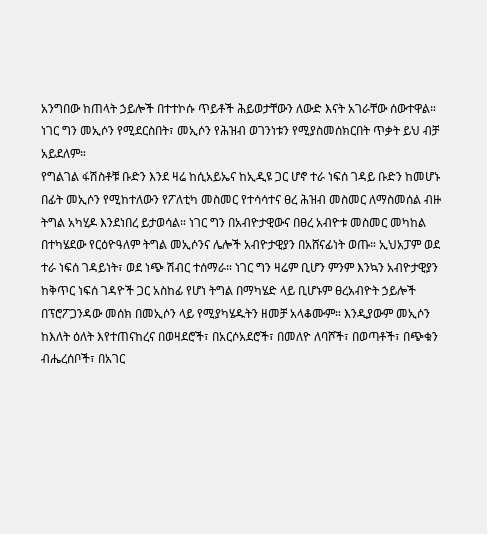አንግበው ከጠላት ኃይሎች በተተኮሱ ጥይቶች ሕይወታቸውን ለውድ እናት አገራቸው ሰውተዋል። ነገር ግን መኢሶን የሚደርስበት፣ መኢሶን የሕዝብ ወገንነቱን የሚያስመሰክርበት ጥቃት ይህ ብቻ አይደለም።
የግልገል ፋሽስቶቹ ቡድን እንደ ዛሬ ከሲአይኤና ከኢዲዩ ጋር ሆኖ ተራ ነፍሰ ገዳይ ቡድን ከመሆኑ በፊት መኢሶን የሚከተለውን የፖለቲካ መስመር የተሳሳተና ፀረ ሕዝብ መስመር ለማስመሰል ብዙ ትግል አካሂዶ እንደነበረ ይታወሳል። ነገር ግን በአብዮታዊውና በፀረ አብዮቱ መስመር መካከል በተካሄደው የርዕዮዓለም ትግል መኢሶንና ሌሎች አብዮታዊያን በአሸናፊነት ወጡ። ኢህአፓም ወደ ተራ ነፍሰ ገዳይነት፣ ወደ ነጭ ሽብር ተሰማራ። ነገር ግን ዛሬም ቢሆን ምንም እንኳን አብዮታዊያን ከቅጥር ነፍሰ ገዳዮች ጋር አስከፊ የሆነ ትግል በማካሄድ ላይ ቢሆኑም ፀረአብዮት ኃይሎች በፕሮፖጋንዳው መሰክ በመኢሶን ላይ የሚያካሄዱትን ዘመቻ አላቆሙም። እንዲያውም መኢሶን ከእለት ዕለት እየተጠናከረና በወዛደሮች፣ በአርሶአደሮች፣ በመለዮ ለባሾች፣ በወጣቶች፣ በጭቁን ብሔረሰቦች፣ በአገር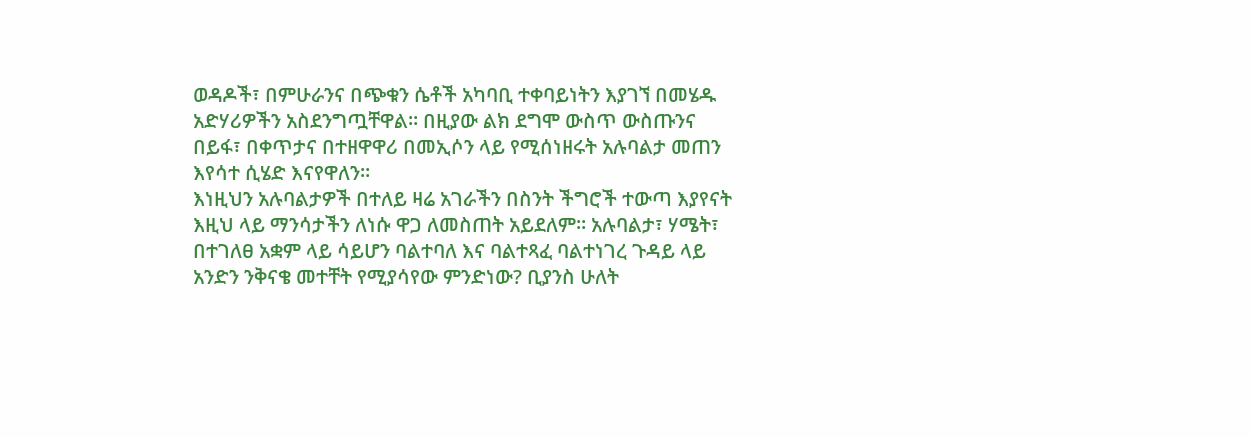ወዳዶች፣ በምሁራንና በጭቁን ሴቶች አካባቢ ተቀባይነትን እያገኘ በመሄዱ አድሃሪዎችን አስደንግጧቸዋል። በዚያው ልክ ደግሞ ውስጥ ውስጡንና በይፋ፣ በቀጥታና በተዘዋዋሪ በመኢሶን ላይ የሚሰነዘሩት አሉባልታ መጠን እየሳተ ሲሄድ እናየዋለን።
እነዚህን አሉባልታዎች በተለይ ዛሬ አገራችን በስንት ችግሮች ተውጣ እያየናት እዚህ ላይ ማንሳታችን ለነሱ ዋጋ ለመስጠት አይደለም። አሉባልታ፣ ሃሜት፣ በተገለፀ አቋም ላይ ሳይሆን ባልተባለ እና ባልተጻፈ ባልተነገረ ጉዳይ ላይ አንድን ንቅናቄ መተቸት የሚያሳየው ምንድነው? ቢያንስ ሁለት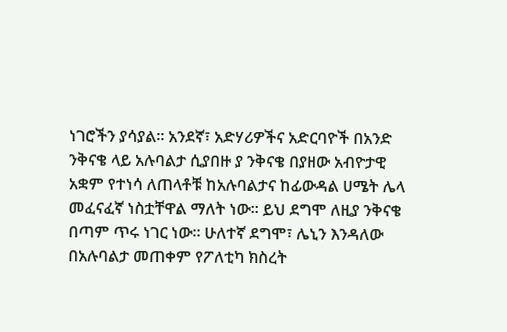ነገሮችን ያሳያል። አንደኛ፣ አድሃሪዎችና አድርባዮች በአንድ ንቅናቄ ላይ አሉባልታ ሲያበዙ ያ ንቅናቄ በያዘው አብዮታዊ አቋም የተነሳ ለጠላቶቹ ከአሉባልታና ከፊውዳል ሀሜት ሌላ መፈናፈኛ ነስቷቸዋል ማለት ነው። ይህ ደግሞ ለዚያ ንቅናቄ በጣም ጥሩ ነገር ነው። ሁለተኛ ደግሞ፣ ሌኒን እንዳለው በአሉባልታ መጠቀም የፖለቲካ ክስረት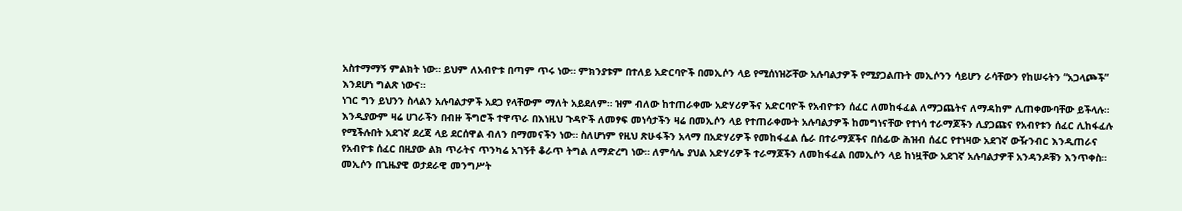አስተማማኝ ምልክት ነው። ይህም ለአብዮቱ በጣም ጥሩ ነው። ምክንያቱም በተለይ አድርባዮች በመኢሶን ላይ የሚሰነዝሯቸው አሉባልታዎች የሚያጋልጡት መኢሶንን ሳይሆን ራሳቸውን የከሠሩትን “አጋላጮች” እንደሆነ ግልጽ ነውና።
ነገር ግን ይህንን ስላልን አሉባልታዎች አደጋ የላቸውም ማለት አይደለም። ዝም ብለው ከተጠራቀሙ አድሃሪዎችና አድርባዮች የአብዮቱን ሰፈር ለመከፋፈል ለማጋጨትና ለማዳከም ሊጠቀሙባቸው ይችላሉ። እንዲያውም ዛሬ ሀገራችን በብዙ ችግሮች ተዋጥራ በእነዚህ ጉዳዮች ለመፃፍ መነሳታችን ዛሬ በመኢሶን ላይ የተጠራቀሙት አሉባልታዎች ከመግነናቸው የተነሳ ተራማጆችን ሊያጋጩና የአብየቱን ሰፈር ሊከፋፈሉ የሚችሉበት አደገኛ ደረጃ ላይ ደርሰዋል ብለን በማመናችን ነው። ስለሆነም የዚህ ጽሁፋችን አላማ በአድሃሪዎች የመከፋፈል ሴራ በተራማጆችና በሰፊው ሕዝብ ሰፈር የተነዛው አደገኛ ውዥንብር እንዲጠራና የአብዮቱ ሰፈር በዚያው ልክ ጥራትና ጥንካሬ አገኝቶ ቆራጥ ትግል ለማድረግ ነው። ለምሳሌ ያህል አድሃሪዎች ተራማጆችን ለመከፋፈል በመኢሶን ላይ ከነዟቸው አደገኛ አሉባልታዎቸ አንዳንዶቹን እንጥቀስ።
መኢሶን በጊዜያዊ ወታደራዊ መንግሥት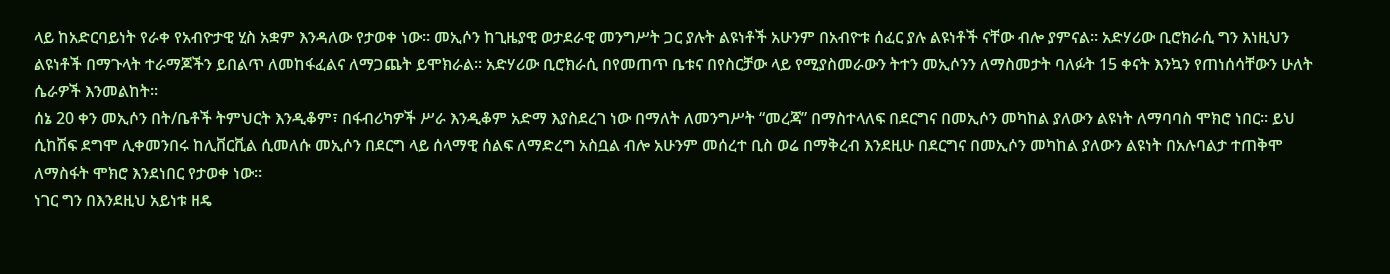ላይ ከአድርባይነት የራቀ የአብዮታዊ ሂስ አቋም እንዳለው የታወቀ ነው። መኢሶን ከጊዜያዊ ወታደራዊ መንግሥት ጋር ያሉት ልዩነቶች አሁንም በአብዮቱ ሰፈር ያሉ ልዩነቶች ናቸው ብሎ ያምናል። አድሃሪው ቢሮክራሲ ግን እነዚህን ልዩነቶች በማጉላት ተራማጆችን ይበልጥ ለመከፋፈልና ለማጋጨት ይሞክራል። አድሃሪው ቢሮክራሲ በየመጠጥ ቤቱና በየስርቻው ላይ የሚያስመራውን ትተን መኢሶንን ለማስመታት ባለፉት 15 ቀናት እንኳን የጠነሰሳቸውን ሁለት ሴራዎች እንመልከት።
ሰኔ 20 ቀን መኢሶን በት/ቤቶች ትምህርት እንዲቆም፣ በፋብሪካዎች ሥራ እንዲቆም አድማ እያስደረገ ነው በማለት ለመንግሥት “መረጃ” በማስተላለፍ በደርግና በመኢሶን መካከል ያለውን ልዩነት ለማባባስ ሞክሮ ነበር። ይህ ሲከሽፍ ደግሞ ሊቀመንበሩ ከሊቨርቪል ሲመለሱ መኢሶን በደርግ ላይ ሰላማዊ ሰልፍ ለማድረግ አስቧል ብሎ አሁንም መሰረተ ቢስ ወሬ በማቅረብ እንደዚሁ በደርግና በመኢሶን መካከል ያለውን ልዩነት በአሉባልታ ተጠቅሞ ለማስፋት ሞክሮ እንደነበር የታወቀ ነው።
ነገር ግን በእንደዚህ አይነቱ ዘዴ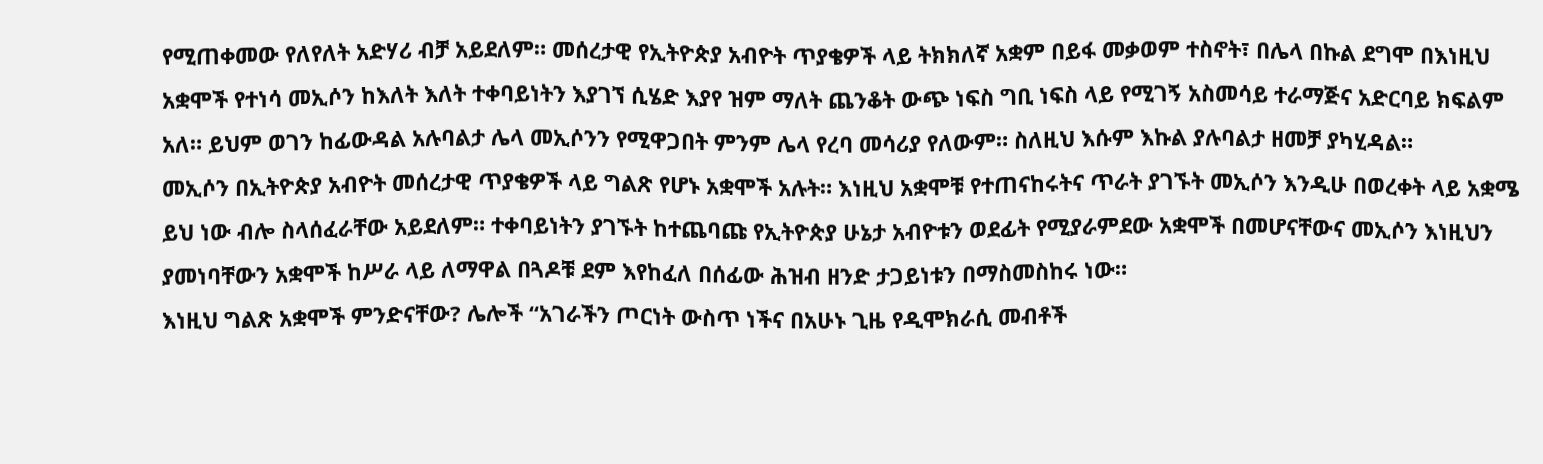የሚጠቀመው የለየለት አድሃሪ ብቻ አይደለም። መሰረታዊ የኢትዮጵያ አብዮት ጥያቄዎች ላይ ትክክለኛ አቋም በይፋ መቃወም ተስኖት፣ በሌላ በኩል ደግሞ በእነዚህ አቋሞች የተነሳ መኢሶን ከእለት እለት ተቀባይነትን እያገኘ ሲሄድ እያየ ዝም ማለት ጨንቆት ውጭ ነፍስ ግቢ ነፍስ ላይ የሚገኝ አስመሳይ ተራማጅና አድርባይ ክፍልም አለ። ይህም ወገን ከፊውዳል አሉባልታ ሌላ መኢሶንን የሚዋጋበት ምንም ሌላ የረባ መሳሪያ የለውም። ስለዚህ እሱም እኩል ያሉባልታ ዘመቻ ያካሂዳል።
መኢሶን በኢትዮጵያ አብዮት መሰረታዊ ጥያቄዎች ላይ ግልጽ የሆኑ አቋሞች አሉት። እነዚህ አቋሞቹ የተጠናከሩትና ጥራት ያገኙት መኢሶን እንዲሁ በወረቀት ላይ አቋሜ ይህ ነው ብሎ ስላሰፈራቸው አይደለም። ተቀባይነትን ያገኙት ከተጨባጩ የኢትዮጵያ ሁኔታ አብዮቱን ወደፊት የሚያራምደው አቋሞች በመሆናቸውና መኢሶን እነዚህን ያመነባቸውን አቋሞች ከሥራ ላይ ለማዋል በጓዶቹ ደም እየከፈለ በሰፊው ሕዝብ ዘንድ ታጋይነቱን በማስመስከሩ ነው።
እነዚህ ግልጽ አቋሞች ምንድናቸው? ሌሎች “አገራችን ጦርነት ውስጥ ነችና በአሁኑ ጊዜ የዲሞክራሲ መብቶች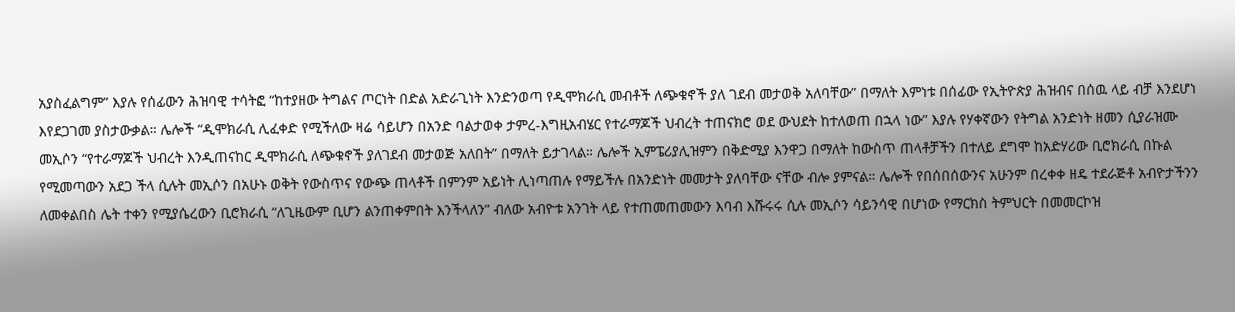አያስፈልግም” እያሉ የሰፊውን ሕዝባዊ ተሳትፎ “ከተያዘው ትግልና ጦርነት በድል አድራጊነት እንድንወጣ የዲሞክራሲ መብቶች ለጭቁኖች ያለ ገደብ መታወቅ አለባቸው” በማለት እምነቱ በሰፊው የኢትዮጵያ ሕዝብና በሰዉ ላይ ብቻ እንደሆነ እየደጋገመ ያስታውቃል። ሌሎች “ዲሞክራሲ ሊፈቀድ የሚችለው ዛሬ ሳይሆን በአንድ ባልታወቀ ታምረ-እግዚአብሄር የተራማጆች ህብረት ተጠናክሮ ወደ ውህደት ከተለወጠ በኋላ ነው” እያሉ የሃቀኛውን የትግል አንድነት ዘመን ሲያራዝሙ መኢሶን “የተራማጆች ህብረት እንዲጠናከር ዲሞክራሲ ለጭቁኖች ያለገደብ መታወጅ አለበት” በማለት ይታገላል። ሌሎች ኢምፔሪያሊዝምን በቅድሚያ እንዋጋ በማለት ከውስጥ ጠላቶቻችን በተለይ ደግሞ ከአድሃሪው ቢሮክራሲ በኩል የሚመጣውን አደጋ ችላ ሲሉት መኢሶን በአሁኑ ወቅት የውስጥና የውጭ ጠላቶች በምንም አይነት ሊነጣጠሉ የማይችሉ በአንድነት መመታት ያለባቸው ናቸው ብሎ ያምናል። ሌሎች የበሰበሰውንና አሁንም በረቀቀ ዘዴ ተደራጅቶ አብዮታችንን ለመቀልበስ ሌት ተቀን የሚያሴረውን ቢሮክራሲ “ለጊዜውም ቢሆን ልንጠቀምበት እንችላለን” ብለው አብዮቱ አንገት ላይ የተጠመጠመውን እባብ እሹሩሩ ሲሉ መኢሶን ሳይንሳዊ በሆነው የማርክስ ትምህርት በመመርኮዝ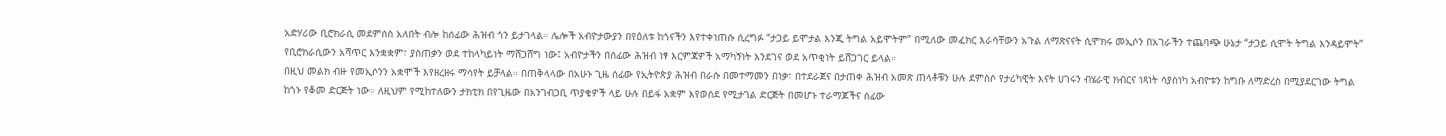አድሃሪው ቢሮክራሲ መደምሰስ አለበት ብሎ ከሰፊው ሕዝብ ጎን ይታገላል። ሌሎች አብዮታውያን በየዕለቱ ከጎናችን እየተቀነጠሱ ሲረግፉ “ታጋይ ይሞታል እንጂ ትግል አይሞትም” በሚለው መፈክር እራሳቸውን አጉል ለማጽናናት ሲሞክሩ መኢሶን በአገራችን ተጨባጭ ሁኔታ “ታጋይ ሲሞት ትግል እንዳይሞት” የቢሮክራሲውን አሻጥር እንቋቋም፣ ያስጠቃን ወደ ተከላካይነት ማሸጋሸግ ነው፤ አብዮታችን በሰፊው ሕዝብ ነፃ እርምጃዎች አማካኝነት እንደገና ወደ አጥቂነት ይሸጋገር ይላል።
በዚህ መልክ ብዙ የመኢሶንን አቋሞች እየዘረዘሩ ማሳየት ይቻላል። በጠቅላላው በአሁኑ ጊዜ ሰፊው የኢትዮጵያ ሕዝብ በራሱ በመተማመን በነቃ፣ በተደራጀና በታጠቀ ሕዝብ አመጽ ጠላቶቹን ሁሉ ደምስሶ የታሪካዊት እናት ሀገሩን ብሄራዊ ክብርና ነጻነት ሳያስነካ አብዮቱን ከግቡ ለማድረስ በሚያደርገው ትግል ከጎኑ የቆመ ድርጅት ነው። ለዚህም የሚከተለውን ታክቲክ በየጊዜው በአንገብጋቢ ጥያቄዎች ላይ ሁሉ በይፋ አቋም እየወሰደ የሚታገል ድርጅት በመሆኑ ተራማጆችና ሰፊው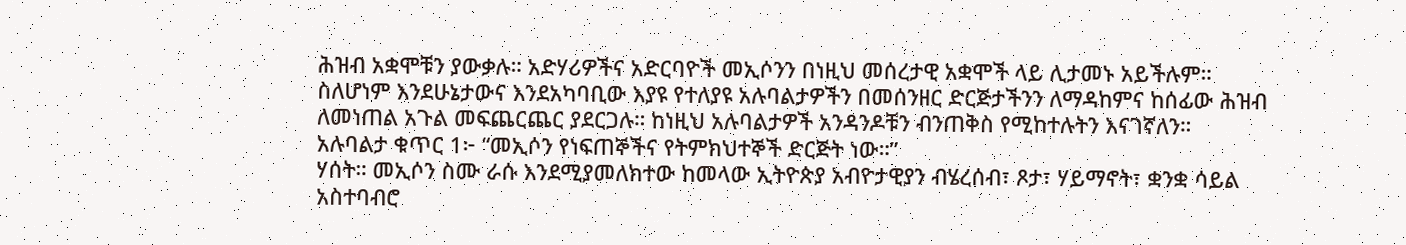ሕዝብ አቋሞቹን ያውቃሉ። አድሃሪዎችና አድርባዮች መኢሶንን በነዚህ መሰረታዊ አቋሞች ላይ ሊታመኑ አይችሉም። ስለሆነም እንደሁኔታውና እንደአካባቢው እያዩ የተለያዩ አሉባልታዎችን በመሰንዘር ድርጅታችንን ለማዳከምና ከሰፊው ሕዝብ ለመነጠል አጉል መፍጨርጨር ያደርጋሉ። ከነዚህ አሉባልታዎች አንዳንዶቹን ብንጠቅስ የሚከተሉትን እናገኛለን።
አሉባልታ ቁጥር 1፦ “መኢሶን የነፍጠኞችና የትምክህተኞች ድርጅት ነው።”
ሃሰት። መኢሶን ስሙ ራሱ እንደሚያመለክተው ከመላው ኢትዮጵያ አብዮታዊያን ብሄረሰብ፣ ጾታ፣ ሃይማኖት፣ ቋንቋ ሳይል አስተባብሮ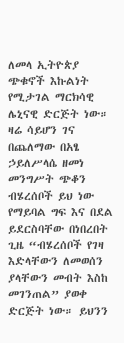ለመላ ኢትዮጵያ ጭቁኖች እኩልነት የሚታገል ማርክሳዊ ሌኒናዊ ድርጅት ነው። ዛሬ ሳይሆን ገና በጨለማው በአፄ ኃይለሥላሴ ዘመነ መንግሥት ጭቆን ብሄረሰቦች ይህ ነው የማይባል ግፍ እና በደል ይደርስባቸው በነበረበት ጊዜ “ብሄረሰቦች የገዛ እድላቸውን ለመወሰን ያላቸውን መብት እስከ መገንጠል” ያወቀ ድርጅት ነው። ይህንን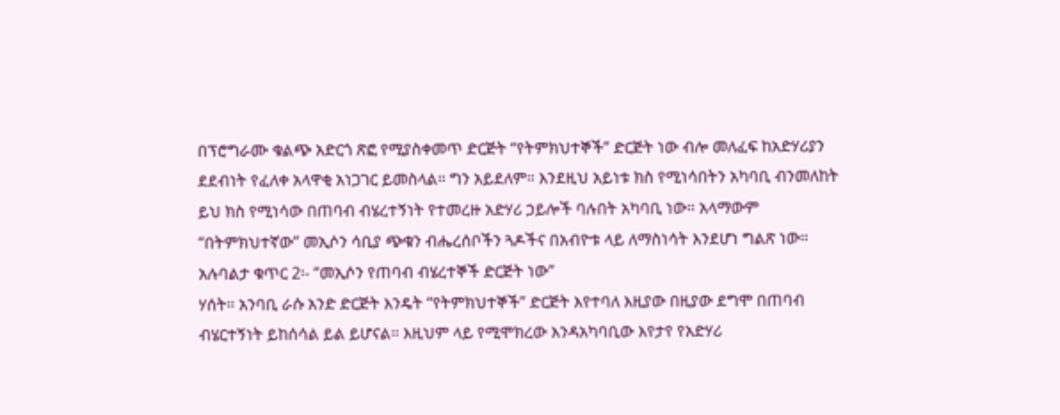በፕሮግራሙ ቁልጭ አድርጎ ጽፎ የሚያስቀመጥ ድርጅት “የትምክህተኞች” ድርጅት ነው ብሎ መለፈፍ ከአድሃሪያን ደደብነት የፈለቀ አላዋቂ አነጋገር ይመስላል። ግን አይደለም። እንደዚህ አይነቱ ክስ የሚነሳበትን አካባቢ ብንመለከት ይህ ክስ የሚነሳው በጠባብ ብሄረተኝነት የተመረዙ አድሃሪ ኃይሎች ባሉበት አካባቢ ነው። አላማውም “በትምክህተኛው” መኢሶን ሳቢያ ጭቁን ብሔረሰቦችን ጓዶችና በአብዮቱ ላይ ለማስነሳት እንደሆነ ግልጽ ነው።
አሉባልታ ቁጥር 2፡- “መኢሶን የጠባብ ብሄረተኞች ድርጅት ነው”
ሃሰት። አንባቢ ራሱ አንድ ድርጅት እንዴት “የትምክህተኞች” ድርጅት እየተባለ እዚያው በዚያው ደግሞ በጠባብ ብሄርተኝነት ይከሰሳል ይል ይሆናል። እዚህም ላይ የሚሞክረው እንዳአካባቢው እየታየ የአድሃሪ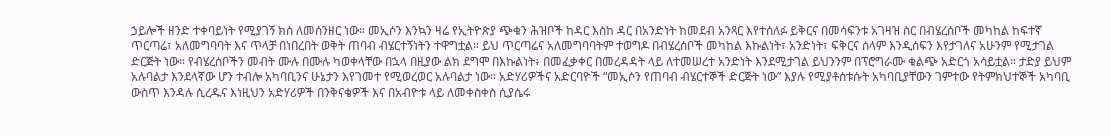ኃይሎች ዘንድ ተቀባይነት የሚያገኝ ክስ ለመሰንዘር ነው። መኢሶን እንኳን ዛሬ የኢትዮጵያ ጭቁን ሕዝቦች ከዳር እስከ ዳር በአንድነት ከመደብ አንጻር እየተሰለፉ ይቅርና በመሳፍንቱ አገዛዝ ስር በብሄረሰቦች መካከል ከፍተኛ ጥርጣሬ፣ አለመግባባት እና ጥላቻ በነበረበት ወቅት ጠባብ ብሄርተኝነትን ተዋግቷል። ይህ ጥርጣሬና አለመግባባትም ተወግዶ በብሄረሰቦች መካከል እኩልነት፣ አንድነት፣ ፍቅርና ሰላም እንዲሰፍን እየታገለና አሁንም የሚታገል ድርጅት ነው። የብሄረሰቦችን መብት ሙሉ በሙሉ ካወቀላቸው በኋላ በዚያው ልክ ደግሞ በእኩልነት፥ በመፈቃቀር በመረዳዳት ላይ ለተመሠረተ አንድነት እንደሚታገል ይህንንም በፕሮግራሙ ቁልጭ አድርጎ አሳይቷል። ታድያ ይህም አሉባልታ እንደላኛው ሆን ተብሎ አካባቢንና ሁኔታን እየገመተ የሚወረወር አሉባልታ ነው። አድሃሪዎችና አድርባዮች “መኢሶን የጠባብ ብሄርተኞች ድርጅት ነው” እያሉ የሚያቶሰቱሱት አካባቢያቸውን ገምተው የትምክህተኞች አካባቢ ውስጥ እንዳሉ ሲረዱና እነዚህን አድሃሪዎች በንቅናቄዎች እና በአብዮቱ ላይ ለመቀስቀስ ሲያሴሩ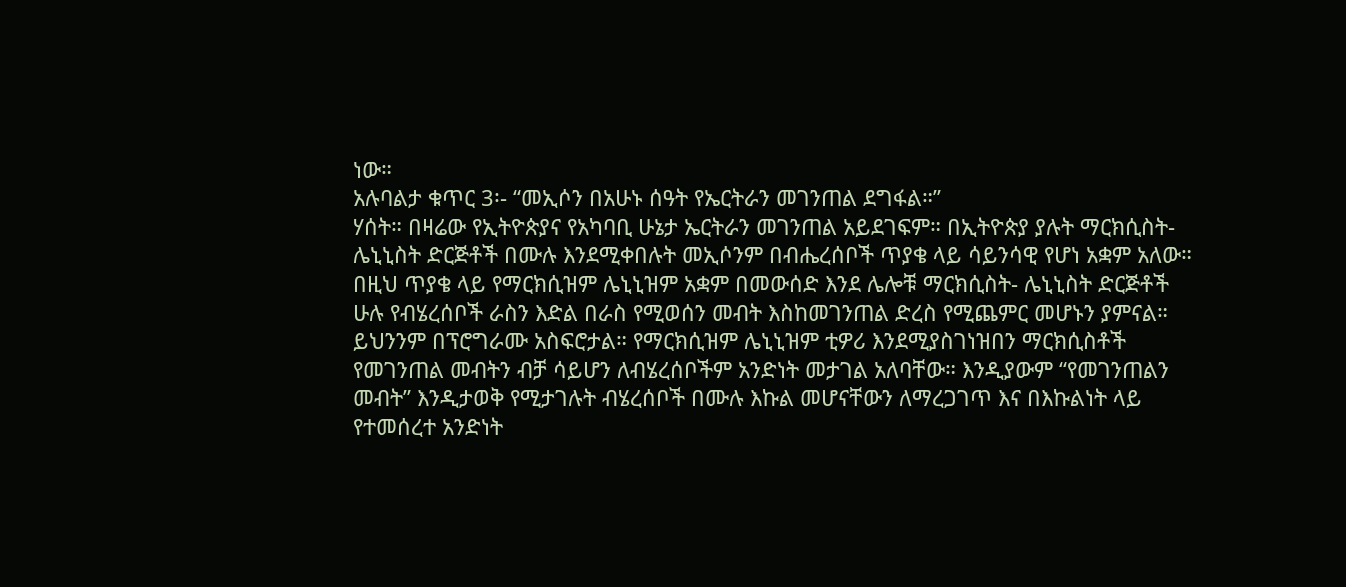ነው።
አሉባልታ ቁጥር 3፡- “መኢሶን በአሁኑ ሰዓት የኤርትራን መገንጠል ደግፋል።”
ሃሰት። በዛሬው የኢትዮጵያና የአካባቢ ሁኔታ ኤርትራን መገንጠል አይደገፍም። በኢትዮጵያ ያሉት ማርክሲስት-ሌኒኒስት ድርጅቶች በሙሉ እንደሚቀበሉት መኢሶንም በብሔረሰቦች ጥያቄ ላይ ሳይንሳዊ የሆነ አቋም አለው። በዚህ ጥያቄ ላይ የማርክሲዝም ሌኒኒዝም አቋም በመውሰድ እንደ ሌሎቹ ማርክሲስት- ሌኒኒስት ድርጅቶች ሁሉ የብሄረሰቦች ራስን እድል በራስ የሚወሰን መብት እስከመገንጠል ድረስ የሚጨምር መሆኑን ያምናል። ይህንንም በፕሮግራሙ አስፍሮታል። የማርክሲዝም ሌኒኒዝም ቲዎሪ እንደሚያስገነዝበን ማርክሲስቶች የመገንጠል መብትን ብቻ ሳይሆን ለብሄረሰቦችም አንድነት መታገል አለባቸው። እንዲያውም “የመገንጠልን መብት” እንዲታወቅ የሚታገሉት ብሄረሰቦች በሙሉ እኩል መሆናቸውን ለማረጋገጥ እና በእኩልነት ላይ የተመሰረተ አንድነት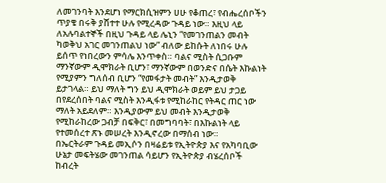ለመገንባት እንደሆነ የማርክሲዝምን ሀሁ የቆጠረ፣ የብሔረሰቦችን ጥያቄ በሩቅ ያሸተተ ሁሉ የሚረዳው ጉዳይ ነው። እዚህ ላይ ለአሉባልተኞች በዚህ ጉዳይ ላይ ሌኒን “የመገንጠልን መብት ካወቅህ አገር መገንጠልህ ነው” ብለው ይከሱት ለነበሩ ሁሉ ይሰጥ የነበረውን ምሳሌ እንጥቀስ። ባልና ሚስት ሲጋቡም ማንኛውም ዲሞክራት ቢሆን፣ ማንኛውም በወንድና በሴት እኩልነት የሚያምን ግለሰብ ቢሆን “የመፋታት መብት” እንዲታወቅ ይታገላል። ይህ ማለት ግን ይህ ዲሞክራት ወይም ይህ ታጋይ በየደረሰበት ባልና ሚስት እንዲፋቱ የሚከራከር የትዳር ጠር ነው ማለት አይደለም። እንዲያውም ይህ መብት እንዲታወቅ የሚከራከረው ጋብቻ በፍቅር፣ በመግባባት፣ በእኩልነት ላይ የተመሰረተ ጽኑ መሠረት እንዲኖረው በማሰብ ነው።
በኤርትራም ጉዳይ መኢሶን በዛሬይቱ የኢትዮጵያ እና የአካባቢው ሁኔታ መፍትሄው መገንጠል ሳይሆን የኢትዮጵያ ብሄረሰቦች ከብረት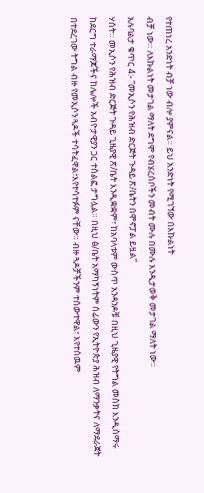የተጠነረ አንድነት ብቻ ነው ብሎ ያምናል። ይህ አንድነት የሚገኘው በእኩልነት
ብቻ ነው። ለእኩልነት መታገል ማለት ደግሞ የብሄረሰቦችን መብት ሙሉ በሙሉ እንዲታወቅ መታገል ማለት ነው።
አሉባልታ ቁጥር 4:- “መኢሶን የሕዝብ ድርጅት ጉዳይ ጽ/ቤትን በሞኖፓል ይዟል”
ሃሰት። መኢሶን የሕዝብ ድርጅት ጉዳይ ጊዜያዊ ጽ/ቤት እንዲቋቋም፣ ከአባላቱም ውስጥ አንዳንዶቹ በዚህ ጊዜያዊ የትግል መስክ እንዲሰማሩ ከደርግ ተራማጆችና ከሌሎች አብዮታዊያን ጋር ተሰልፎ ታግሏል። በዚህ ፅ/ቤት አማካኝነትም ሰፊውን የኢትዮጵያ ሕዝብ ለማንቃትና ለማደራጀት በተደረገው ትግል ብዙ የመኢሶን ጓዶች ተሳትፈዋል፣እየተሳተፉም ናቸው። ብዙ ጓዶቻችንም ተሰውተዋል፣ እየተሰዉም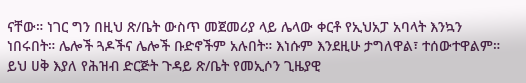ናቸው። ነገር ግን በዚህ ጽ/ቤት ውስጥ መጀመሪያ ላይ ሌላው ቀርቶ የኢህአፓ አባላት እንኳን ነበሩበት። ሌሎች ጓዶችና ሌሎች ቡድኖችም አሉበት። እነሱም እንደዚሁ ታግለዋል፣ ተሰውተዋልም። ይህ ሀቅ እያለ የሕዝብ ድርጅት ጉዳይ ጽ/ቤት የመኢሶን ጊዜያዊ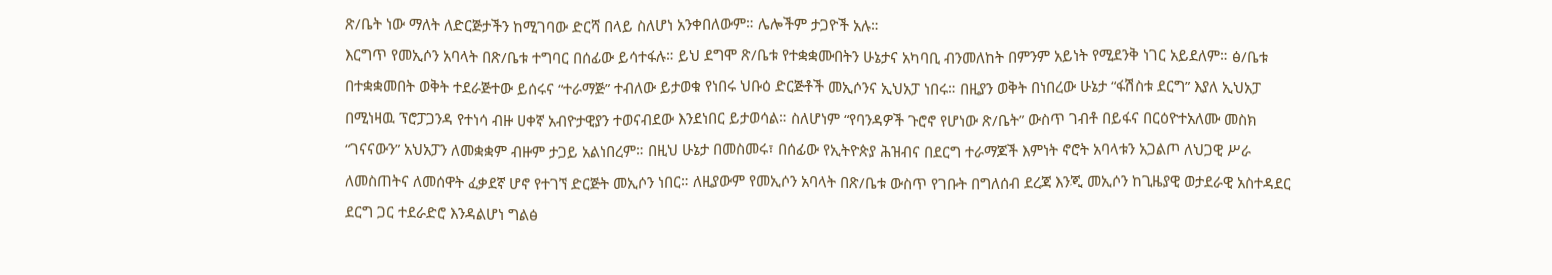ጽ/ቤት ነው ማለት ለድርጅታችን ከሚገባው ድርሻ በላይ ስለሆነ አንቀበለውም። ሌሎችም ታጋዮች አሉ።
እርግጥ የመኢሶን አባላት በጽ/ቤቱ ተግባር በሰፊው ይሳተፋሉ። ይህ ደግሞ ጽ/ቤቱ የተቋቋሙበትን ሁኔታና አካባቢ ብንመለከት በምንም አይነት የሚደንቅ ነገር አይደለም። ፅ/ቤቱ በተቋቋመበት ወቅት ተደራጅተው ይሰሩና “ተራማጅ” ተብለው ይታወቁ የነበሩ ህቡዕ ድርጅቶች መኢሶንና ኢህአፓ ነበሩ። በዚያን ወቅት በነበረው ሁኔታ “ፋሽስቱ ደርግ” እያለ ኢህአፓ በሚነዛዉ ፕሮፓጋንዳ የተነሳ ብዙ ሀቀኛ አብዮታዊያን ተወናብደው እንደነበር ይታወሳል። ስለሆነም “የባንዳዎች ጉሮኖ የሆነው ጽ/ቤት” ውስጥ ገብቶ በይፋና በርዕዮተአለሙ መስክ “ገናናውን” አህአፓን ለመቋቋም ብዙም ታጋይ አልነበረም። በዚህ ሁኔታ በመስመሩ፣ በሰፊው የኢትዮጵያ ሕዝብና በደርግ ተራማጆች እምነት ኖሮት አባላቱን አጋልጦ ለህጋዊ ሥራ ለመስጠትና ለመሰዋት ፈቃደኛ ሆኖ የተገኘ ድርጅት መኢሶን ነበር። ለዚያውም የመኢሶን አባላት በጽ/ቤቱ ውስጥ የገቡት በግለሰብ ደረጃ እንጂ መኢሶን ከጊዜያዊ ወታደራዊ አስተዳደር ደርግ ጋር ተደራድሮ እንዳልሆነ ግልፅ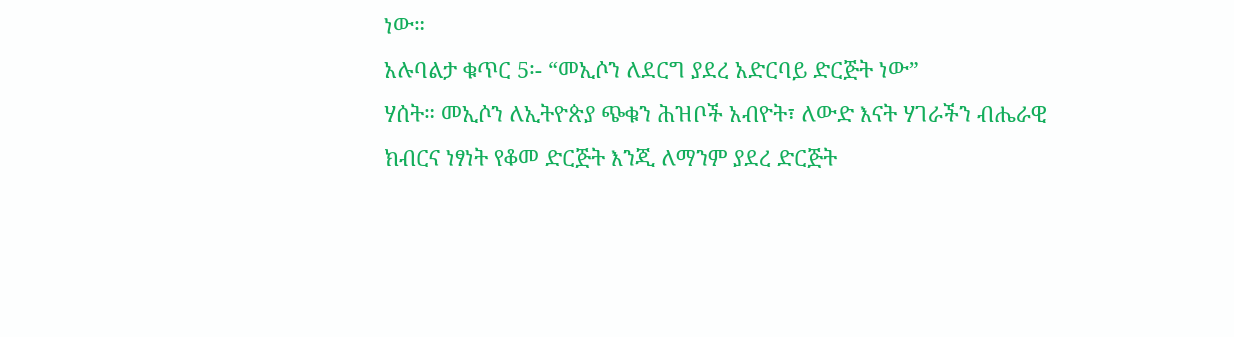ነው።
አሉባልታ ቁጥር 5፡- “መኢሶን ለደርግ ያደረ አድርባይ ድርጅት ነው”
ሃሰት። መኢሶን ለኢትዮጵያ ጭቁን ሕዝቦች አብዮት፣ ለውድ እናት ሃገራችን ብሔራዊ ክብርና ነፃነት የቆመ ድርጅት እንጂ ለማንም ያደረ ድርጅት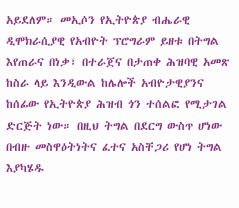አይደለም። መኢሶን የኢትዮጵያ ብሔራዊ ዲሞክራሲያዊ የአብዮት ፕሮግራም ይዘቱ በትግል እየጠራና በነቃ፣ በተራጀና በታጠቀ ሕዝባዊ አመጽ ከስራ ላይ እንዲውል ከሌሎች አብዮታዊያንና ከሰፊው የኢትዮጵያ ሕዝብ ጎን ተሰልፎ የሚታገል ድርጅት ነው። በዚህ ትግል በደርግ ውስጥ ሆነው በብዙ መስዋዕትነትና ፈተና አስቸጋሪ የሆነ ትግል እያካሄዱ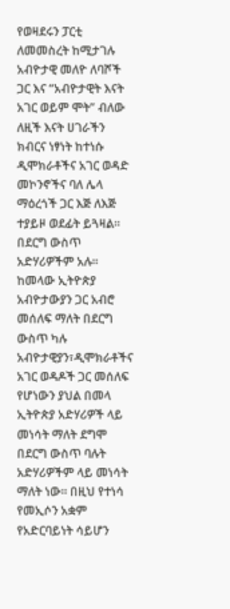የወዛደሩን ፓርቲ ለመመስረት ከሚታገሉ አብዮታዊ መለዮ ለባሾች ጋር እና “አብዮታዊት እናት አገር ወይም ሞት” ብለው ለዚች እናት ሀገራችን ክብርና ነፃነት ከተነሱ ዲሞክራቶችና አገር ወዳድ መኮንኖችና ባለ ሌላ ማዕረጎች ጋር እጅ ለእጅ ተያይዞ ወደፊት ይጓዛል። በደርግ ውስጥ አድሃሪዎችም አሉ። ከመላው ኢትዮጵያ አብዮታውያን ጋር አብሮ መሰለፍ ማለት በደርግ ውስጥ ካሉ አብዮታዊያን፣ዲሞክራቶችና አገር ወዳዶች ጋር መሰለፍ የሆነውን ያህል በመላ ኢትዮጵያ አድሃሪዎች ላይ መነሳት ማለት ደግሞ በደርግ ውስጥ ባሉት አድሃሪዎችም ላይ መነሳት ማለት ነው። በዚህ የተነሳ የመኢሶን አቋም የአድርባይነት ሳይሆን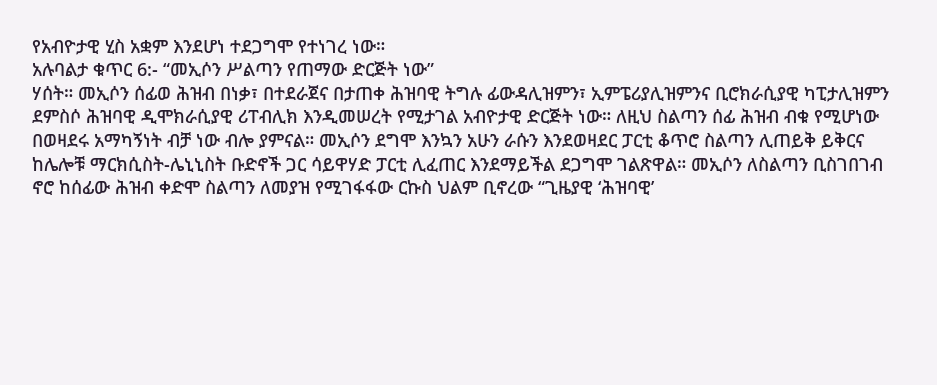የአብዮታዊ ሂስ አቋም እንደሆነ ተደጋግሞ የተነገረ ነው።
አሉባልታ ቁጥር 6:- “መኢሶን ሥልጣን የጠማው ድርጅት ነው”
ሃሰት። መኢሶን ሰፊወ ሕዝብ በነቃ፣ በተደራጀና በታጠቀ ሕዝባዊ ትግሉ ፊውዳሊዝምን፣ ኢምፔሪያሊዝምንና ቢሮክራሲያዊ ካፒታሊዝምን ደምስሶ ሕዝባዊ ዲሞክራሲያዊ ሪፐብሊክ እንዲመሠረት የሚታገል አብዮታዊ ድርጅት ነው። ለዚህ ስልጣን ሰፊ ሕዝብ ብቁ የሚሆነው በወዛደሩ አማካኝነት ብቻ ነው ብሎ ያምናል። መኢሶን ደግሞ እንኳን አሁን ራሱን እንደወዛደር ፓርቲ ቆጥሮ ስልጣን ሊጠይቅ ይቅርና ከሌሎቹ ማርክሲስት-ሌኒኒስት ቡድኖች ጋር ሳይዋሃድ ፓርቲ ሊፈጠር እንደማይችል ደጋግሞ ገልጽዋል። መኢሶን ለስልጣን ቢስገበገብ ኖሮ ከሰፊው ሕዝብ ቀድሞ ስልጣን ለመያዝ የሚገፋፋው ርኩስ ህልም ቢኖረው “ጊዜያዊ ‘ሕዝባዊ’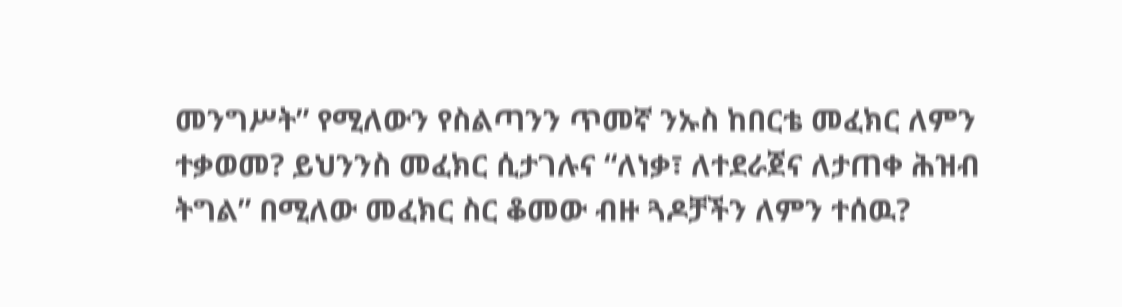መንግሥት” የሚለውን የስልጣንን ጥመኛ ንኡስ ከበርቴ መፈክር ለምን ተቃወመ? ይህንንስ መፈክር ሲታገሉና “ለነቃ፣ ለተደራጀና ለታጠቀ ሕዝብ ትግል” በሚለው መፈክር ስር ቆመው ብዙ ጓዶቻችን ለምን ተሰዉ?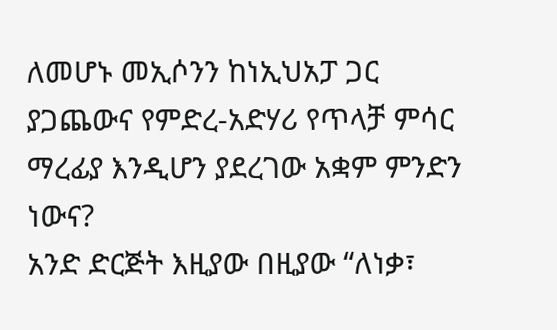ለመሆኑ መኢሶንን ከነኢህአፓ ጋር ያጋጨውና የምድረ-አድሃሪ የጥላቻ ምሳር ማረፊያ እንዲሆን ያደረገው አቋም ምንድን ነውና?
አንድ ድርጅት እዚያው በዚያው “ለነቃ፣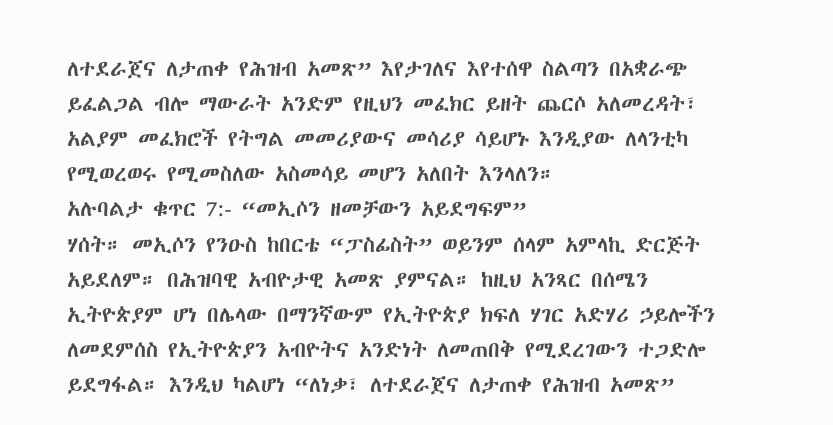ለተደራጀና ለታጠቀ የሕዝብ አመጽ” እየታገለና እየተሰዋ ስልጣን በአቋራጭ ይፈልጋል ብሎ ማውራት አንድም የዚህን መፈክር ይዘት ጨርሶ አለመረዳት፣ አልያም መፈክሮች የትግል መመሪያውና መሳሪያ ሳይሆኑ እንዲያው ለላንቲካ የሚወረወሩ የሚመስለው አስመሳይ መሆን አለበት እንላለን።
አሉባልታ ቁጥር 7:- “መኢሶን ዘመቻውን አይደግፍም”
ሃሰት። መኢሶን የንዑስ ከበርቴ “ፓስፊስት” ወይንም ሰላም አምላኪ ድርጅት አይደለም። በሕዝባዊ አብዮታዊ አመጽ ያምናል። ከዚህ አንጻር በሰሜን ኢትዮጵያም ሆነ በሌላው በማንኛውም የኢትዮጵያ ክፍለ ሃገር አድሃሪ ኃይሎችን ለመደምሰስ የኢትዮጵያን አብዮትና አንድነት ለመጠበቅ የሚደረገውን ተጋድሎ ይደግፋል። እንዲህ ካልሆነ “ለነቃ፣ ለተደራጀና ለታጠቀ የሕዝብ አመጽ”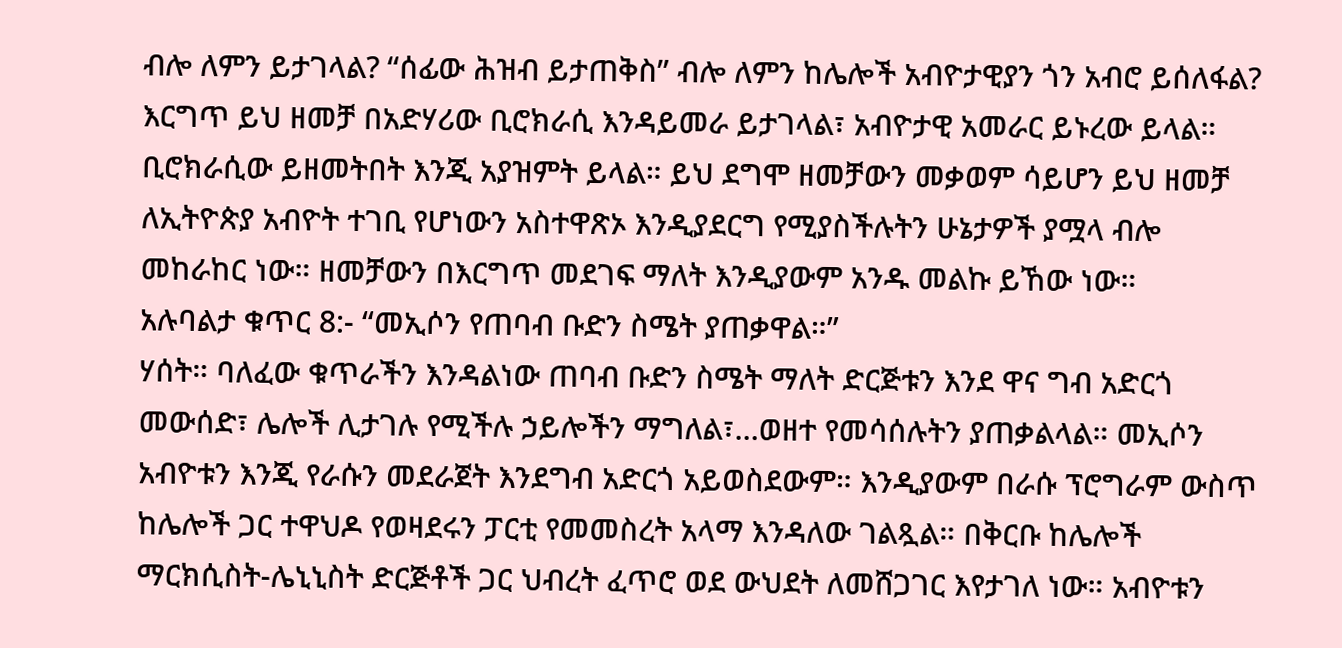ብሎ ለምን ይታገላል? “ሰፊው ሕዝብ ይታጠቅስ” ብሎ ለምን ከሌሎች አብዮታዊያን ጎን አብሮ ይሰለፋል? እርግጥ ይህ ዘመቻ በአድሃሪው ቢሮክራሲ እንዳይመራ ይታገላል፣ አብዮታዊ አመራር ይኑረው ይላል። ቢሮክራሲው ይዘመትበት እንጂ አያዝምት ይላል። ይህ ደግሞ ዘመቻውን መቃወም ሳይሆን ይህ ዘመቻ ለኢትዮጵያ አብዮት ተገቢ የሆነውን አስተዋጽኦ እንዲያደርግ የሚያስችሉትን ሁኔታዎች ያሟላ ብሎ መከራከር ነው። ዘመቻውን በእርግጥ መደገፍ ማለት እንዲያውም አንዱ መልኩ ይኸው ነው።
አሉባልታ ቁጥር 8:- “መኢሶን የጠባብ ቡድን ስሜት ያጠቃዋል።”
ሃሰት። ባለፈው ቁጥራችን እንዳልነው ጠባብ ቡድን ስሜት ማለት ድርጅቱን እንደ ዋና ግብ አድርጎ መውሰድ፣ ሌሎች ሊታገሉ የሚችሉ ኃይሎችን ማግለል፣…ወዘተ የመሳሰሉትን ያጠቃልላል። መኢሶን አብዮቱን እንጂ የራሱን መደራጀት እንደግብ አድርጎ አይወስደውም። እንዲያውም በራሱ ፕሮግራም ውስጥ ከሌሎች ጋር ተዋህዶ የወዛደሩን ፓርቲ የመመስረት አላማ እንዳለው ገልጿል። በቅርቡ ከሌሎች ማርክሲስት-ሌኒኒስት ድርጅቶች ጋር ህብረት ፈጥሮ ወደ ውህደት ለመሸጋገር እየታገለ ነው። አብዮቱን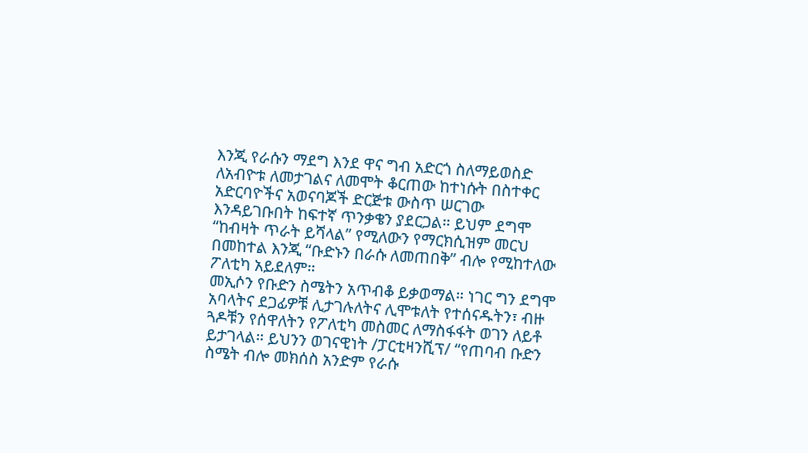እንጂ የራሱን ማደግ እንደ ዋና ግብ አድርጎ ስለማይወስድ ለአብዮቱ ለመታገልና ለመሞት ቆርጠው ከተነሱት በስተቀር አድርባዮችና አወናባጆች ድርጅቱ ውስጥ ሠርገው እንዳይገቡበት ከፍተኛ ጥንቃቄን ያደርጋል። ይህም ደግሞ “ከብዛት ጥራት ይሻላል” የሚለውን የማርክሲዝም መርህ በመከተል እንጂ “ቡድኑን በራሱ ለመጠበቅ” ብሎ የሚከተለው ፖለቲካ አይደለም።
መኢሶን የቡድን ስሜትን አጥብቆ ይቃወማል። ነገር ግን ደግሞ አባላትና ደጋፊዎቹ ሊታገሉለትና ሊሞቱለት የተሰናዱትን፣ ብዙ ጓዶቹን የሰዋለትን የፖለቲካ መስመር ለማስፋፋት ወገን ለይቶ ይታገላል። ይህንን ወገናዊነት /ፓርቲዛንሺፕ/ “የጠባብ ቡድን ስሜት ብሎ መክሰስ አንድም የራሱ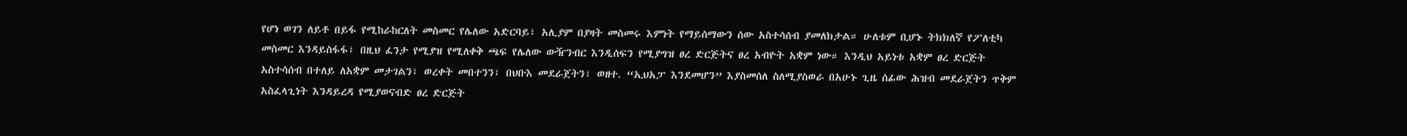የሆነ ወገን ለይቶ በይፋ የሚከራከርለት መስመር የሌለው አድርባይ፣ አሊያም በያዛት መስመሩ እምነት የማይሰማውን ሰው አስተሳሰብ ያመለክታል። ሁለቱም ቢሆኑ ትክክለኛ የፖለቲካ መስመር እንዳይስፋፋ፣ በዚህ ፈንታ የሚያዝ የሚለቀቅ ጫፍ የሌለው ውዥንብር እንዲሰፍን የሚያግዝ ፀረ ድርጅትና ፀረ አብዮት አቋም ነው። እንዲህ አይነቱ አቋም ፀረ ድርጅት አስተሳሰብ በተለይ ለአቋም መታገልን፣ ወረቀት መበተንን፣ በህቡእ መደራጀትን፣ ወዘተ. “ኢህአፓ እንደመሆን” እያስመሰለ ስለሚያስወራ በአሁኑ ጊዜ ሰፊው ሕዝብ መደራጀትን ጥቅም አስፈላጊነት እንዳይረዳ የሚያወናብድ ፀረ ድርጅት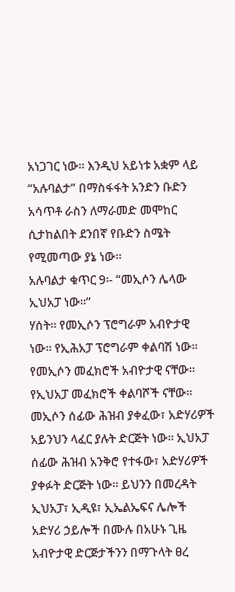አነጋገር ነው። እንዲህ አይነቱ አቋም ላይ “አሉባልታ” በማስፋፋት አንድን ቡድን አሳጥቶ ራስን ለማራመድ መሞከር ሲታከልበት ደንበኛ የቡድን ስሜት የሚመጣው ያኔ ነው።
አሉባልታ ቁጥር 9፡- “መኢሶን ሌላው ኢህአፓ ነው።”
ሃሰት። የመኢሶን ፕሮግራም አብዮታዊ ነው። የኢሕአፓ ፕሮግራም ቀልባሽ ነው። የመኢሶን መፈክሮች አብዮታዊ ናቸው። የኢህአፓ መፈክሮች ቀልባሾች ናቸው። መኢሶን ሰፊው ሕዝብ ያቀፈው፣ አድሃሪዎች አይንህን ላፈር ያሉት ድርጅት ነው። ኢህአፓ ሰፊው ሕዝብ አንቅሮ የተፋው፣ አድሃሪዎች ያቀፉት ድርጅት ነው። ይህንን በመረዳት ኢህአፓ፣ ኢዲዩ፣ ኢኤልኤፍና ሌሎች አድሃሪ ኃይሎች በሙሉ በአሁኑ ጊዜ አብዮታዊ ድርጅታችንን በማጉላት ፀረ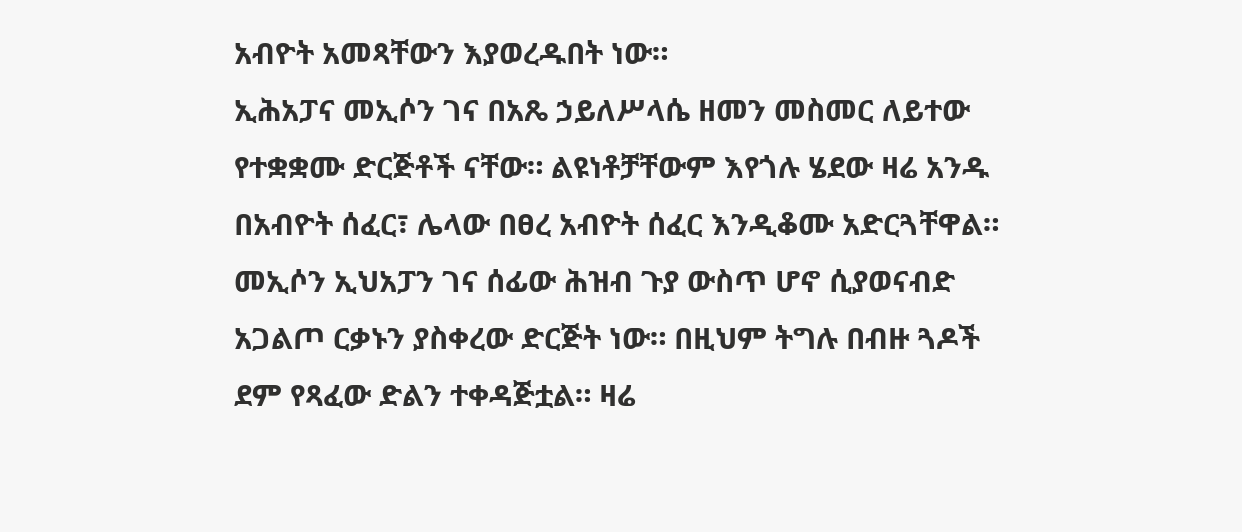አብዮት አመጻቸውን እያወረዱበት ነው።
ኢሕአፓና መኢሶን ገና በአጼ ኃይለሥላሴ ዘመን መስመር ለይተው የተቋቋሙ ድርጅቶች ናቸው። ልዩነቶቻቸውም እየጎሉ ሄደው ዛሬ አንዱ በአብዮት ሰፈር፣ ሌላው በፀረ አብዮት ሰፈር እንዲቆሙ አድርጓቸዋል። መኢሶን ኢህአፓን ገና ሰፊው ሕዝብ ጉያ ውስጥ ሆኖ ሲያወናብድ አጋልጦ ርቃኑን ያስቀረው ድርጅት ነው። በዚህም ትግሉ በብዙ ጓዶች ደም የጻፈው ድልን ተቀዳጅቷል። ዛሬ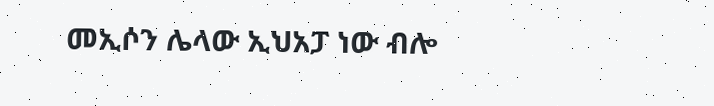መኢሶን ሌላው ኢህአፓ ነው ብሎ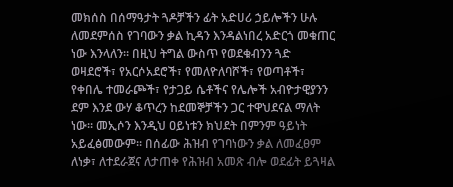መክሰስ በሰማዓታት ጓዶቻችን ፊት አድሀሪ ኃይሎችን ሁሉ ለመደምሰስ የገባውን ቃል ኪዳን እንዳልነበረ አድርጎ መቁጠር ነው እንላለን። በዚህ ትግል ውስጥ የወደቁብንን ጓድ ወዛደሮች፣ የአርሶአደሮች፣ የመለዮለባሾች፣ የወጣቶች፣ የቀበሌ ተመራጮች፣ የታጋይ ሴቶችና የሌሎች አብዮታዊያንን ደም እንደ ውሃ ቆጥረን ከደመኞቻችን ጋር ተዋህደናል ማለት ነው። መኢሶን እንዲህ ዐይነቱን ክህደት በምንም ዓይነት አይፈፅመውም። በሰፊው ሕዝብ የገባነውን ቃል ለመፈፀም ለነቃ፣ ለተደራጀና ለታጠቀ የሕዝብ አመጽ ብሎ ወደፊት ይጓዛል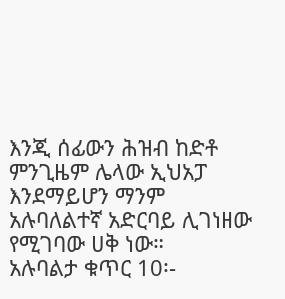እንጂ ሰፊውን ሕዝብ ከድቶ ምንጊዜም ሌላው ኢህአፓ እንደማይሆን ማንም አሉባለልተኛ አድርባይ ሊገነዘው የሚገባው ሀቅ ነው።
አሉባልታ ቁጥር 10፡-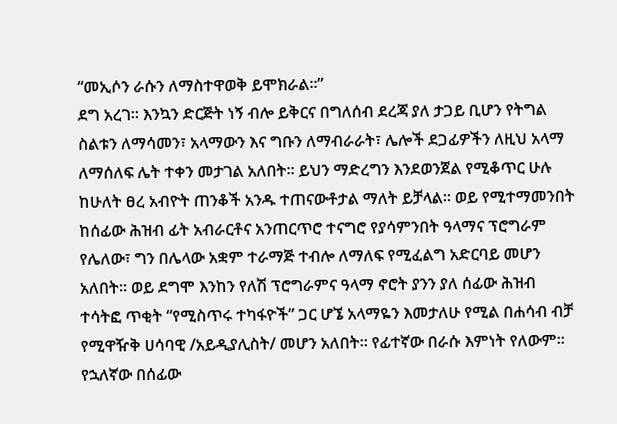“መኢሶን ራሱን ለማስተዋወቅ ይሞክራል።”
ደግ አረገ። እንኳን ድርጅት ነኝ ብሎ ይቅርና በግለሰብ ደረጃ ያለ ታጋይ ቢሆን የትግል ስልቱን ለማሳመን፣ አላማውን እና ግቡን ለማብራራት፣ ሌሎች ደጋፊዎችን ለዚህ አላማ ለማሰለፍ ሌት ተቀን መታገል አለበት። ይህን ማድረግን እንደወንጀል የሚቆጥር ሁሉ ከሁለት ፀረ አብዮት ጠንቆች አንዱ ተጠናውቶታል ማለት ይቻላል። ወይ የሚተማመንበት ከሰፊው ሕዝብ ፊት አብራርቶና አንጠርጥሮ ተናግሮ የያሳምንበት ዓላማና ፕሮግራም የሌለው፣ ግን በሌላው አቋም ተራማጅ ተብሎ ለማለፍ የሚፈልግ አድርባይ መሆን አለበት። ወይ ደግሞ እንከን የለሽ ፕሮግራምና ዓላማ ኖሮት ያንን ያለ ሰፊው ሕዝብ ተሳትፎ ጥቂት “የሚስጥሩ ተካፋዮች” ጋር ሆኜ አላማዬን እመታለሁ የሚል በሐሳብ ብቻ የሚዋዥቅ ሀሳባዊ /አይዲያሊስት/ መሆን አለበት። የፊተኛው በራሱ እምነት የለውም። የኋለኛው በሰፊው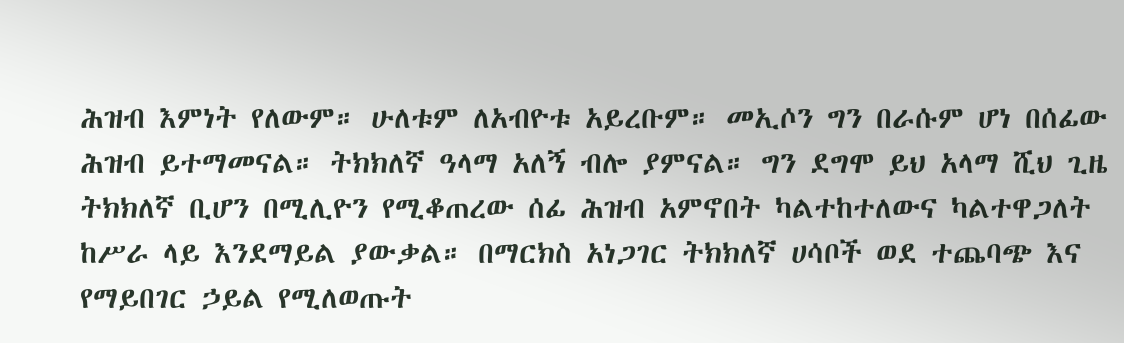ሕዝብ እምነት የለውም። ሁለቱም ለአብዮቱ አይረቡም። መኢሶን ግን በራሱም ሆነ በሰፊው ሕዝብ ይተማመናል። ትክክለኛ ዓላማ አለኝ ብሎ ያምናል። ግን ደግሞ ይህ አላማ ሺህ ጊዜ ትክክለኛ ቢሆን በሚሊዮን የሚቆጠረው ሰፊ ሕዝብ አምኖበት ካልተከተለውና ካልተዋጋለት ከሥራ ላይ እንደማይል ያውቃል። በማርክስ አነጋገር ትክክለኛ ሀሳቦች ወደ ተጨባጭ እና የማይበገር ኃይል የሚለወጡት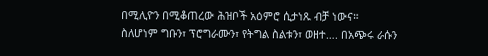በሚሊዮን በሚቆጠረው ሕዝቦች አዕምሮ ሲታነጹ ብቻ ነውና።
ስለሆነም ግቡን፣ ፕሮግራሙን፣ የትግል ስልቱን፣ ወዘተ…. በአጭሩ ራሱን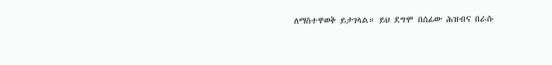ለማስተዋወቅ ይታገላል። ይህ ደግሞ በሰፊው ሕዝብና በራሱ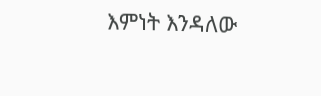እምነት እንዳለው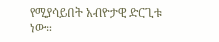የሚያሳይበት አብዮታዊ ድርጊቱ ነው።